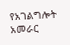የአገልግሎት አመራር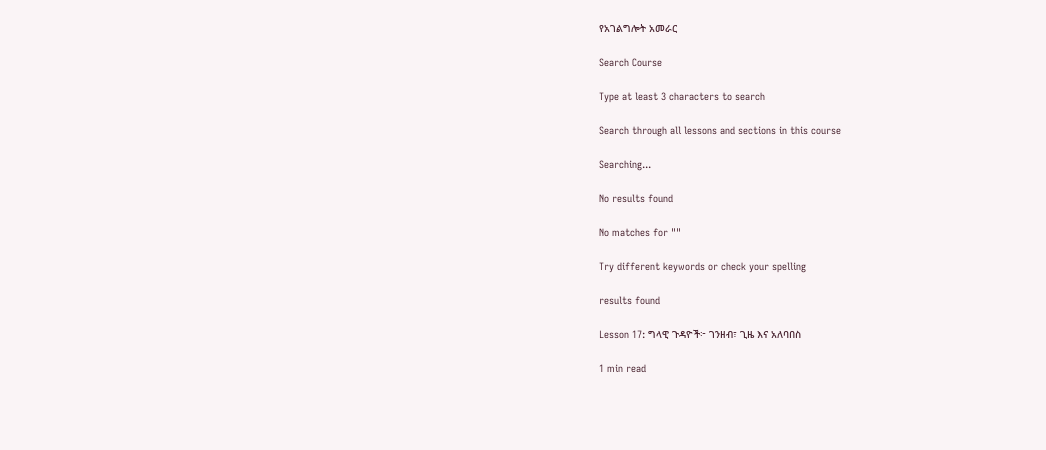የአገልግሎት አመራር

Search Course

Type at least 3 characters to search

Search through all lessons and sections in this course

Searching...

No results found

No matches for ""

Try different keywords or check your spelling

results found

Lesson 17: ግላዊ ጉዳዮች፦ ገንዘብ፣ ጊዜ እና አለባበስ

1 min read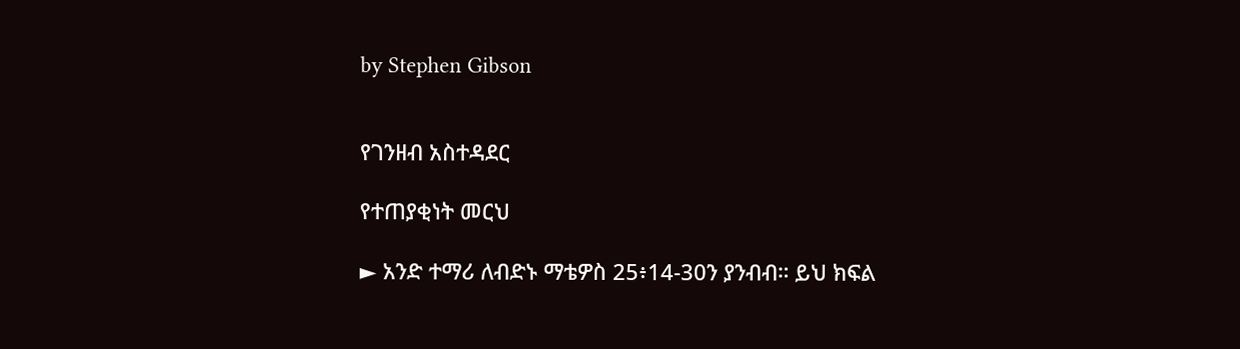by Stephen Gibson


የገንዘብ አስተዳደር

የተጠያቂነት መርህ

► አንድ ተማሪ ለብድኑ ማቴዎስ 25፥14-30ን ያንብብ። ይህ ክፍል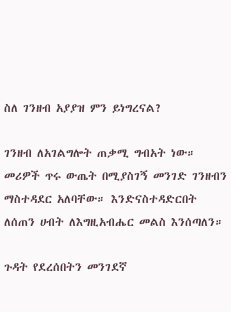ስለ ገንዘብ አያያዝ ምን ይነግረናል?

ገንዘብ ለአገልግሎት ጠቃሚ ግብአት ነው። መሪዎች ጥሩ ውጤት በሚያስገኝ መንገድ ገንዘብን ማስተዳደር አለባቸው። እንድናስተዳድርበት ለሰጠን ሀብት ለእግዚአብሔር መልስ እንሰጣለን።

ጉዳት የደረሰበትን መንገደኛ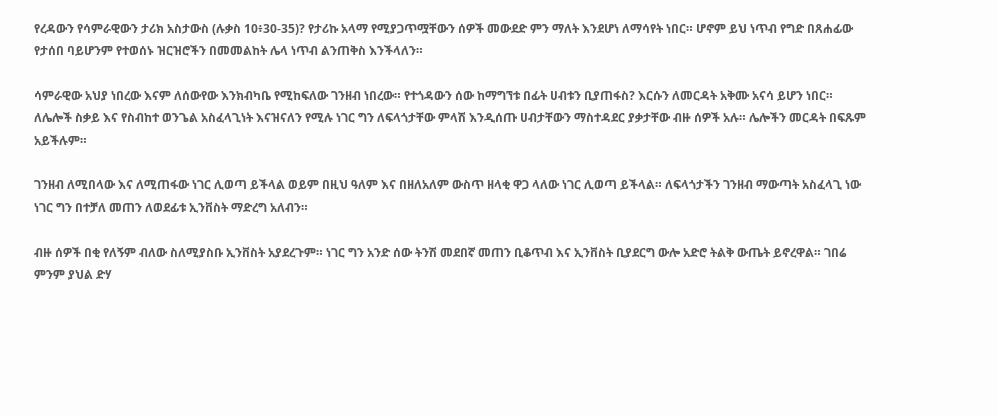የረዳውን የሳምራዊውን ታሪክ አስታውስ (ሉቃስ 10፥30-35)? የታሪኩ አላማ የሚያጋጥሟቸውን ሰዎች መውደድ ምን ማለት እንደሆነ ለማሳየት ነበር። ሆኖም ይህ ነጥብ የግድ በጸሐፊው የታሰበ ባይሆንም የተወሰኑ ዝርዝሮችን በመመልከት ሌላ ነጥብ ልንጠቅስ እንችላለን።

ሳምራዊው አህያ ነበረው እናም ለሰውየው እንክብካቤ የሚከፍለው ገንዘብ ነበረው። የተጎዳውን ሰው ከማግኘቱ በፊት ሀብቱን ቢያጠፋስ? እርሱን ለመርዳት አቅሙ አናሳ ይሆን ነበር። ለሌሎች ስቃይ እና የስብከተ ወንጌል አስፈላጊነት እናዝናለን የሚሉ ነገር ግን ለፍላጎታቸው ምላሽ እንዲሰጡ ሀብታቸውን ማስተዳደር ያቃታቸው ብዙ ሰዎች አሉ። ሌሎችን መርዳት በፍጹም አይችሉም።

ገንዘብ ለሚበላው እና ለሚጠፋው ነገር ሊወጣ ይችላል ወይም በዚህ ዓለም እና በዘለአለም ውስጥ ዘላቂ ዋጋ ላለው ነገር ሊወጣ ይችላል። ለፍላጎታችን ገንዘብ ማውጣት አስፈላጊ ነው ነገር ግን በተቻለ መጠን ለወደፊቱ ኢንቨስት ማድረግ አለብን።

ብዙ ሰዎች በቂ የለኝም ብለው ስለሚያስቡ ኢንቨስት አያደረጉም። ነገር ግን አንድ ሰው ትንሽ መደበኛ መጠን ቢቆጥብ እና ኢንቨስት ቢያደርግ ውሎ አድሮ ትልቅ ውጤት ይኖረዋል። ገበሬ ምንም ያህል ድሃ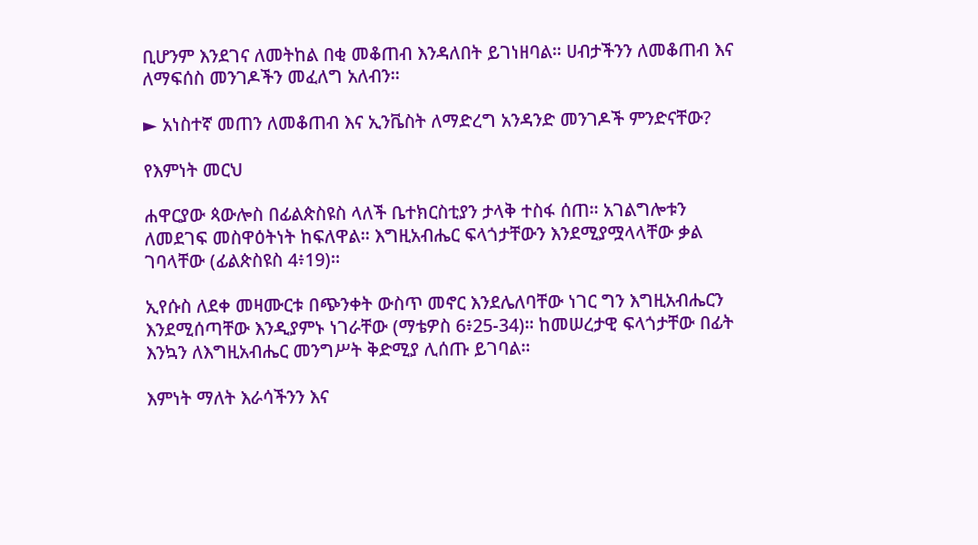ቢሆንም እንደገና ለመትከል በቂ መቆጠብ እንዳለበት ይገነዘባል። ሀብታችንን ለመቆጠብ እና ለማፍሰስ መንገዶችን መፈለግ አለብን።

► አነስተኛ መጠን ለመቆጠብ እና ኢንቬስት ለማድረግ አንዳንድ መንገዶች ምንድናቸው?

የእምነት መርህ

ሐዋርያው ጳውሎስ በፊልጵስዩስ ላለች ቤተክርስቲያን ታላቅ ተስፋ ሰጠ። አገልግሎቱን ለመደገፍ መስዋዕትነት ከፍለዋል። እግዚአብሔር ፍላጎታቸውን እንደሚያሟላላቸው ቃል ገባላቸው (ፊልጵስዩስ 4፥19)።

ኢየሱስ ለደቀ መዛሙርቱ በጭንቀት ውስጥ መኖር እንደሌለባቸው ነገር ግን እግዚአብሔርን እንደሚሰጣቸው እንዲያምኑ ነገራቸው (ማቴዎስ 6፥25-34)። ከመሠረታዊ ፍላጎታቸው በፊት እንኳን ለእግዚአብሔር መንግሥት ቅድሚያ ሊሰጡ ይገባል።

እምነት ማለት እራሳችንን እና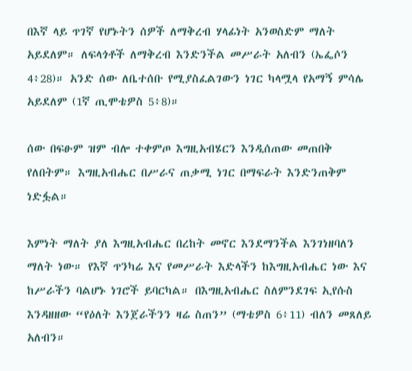በእኛ ላይ ጥገኛ የሆኑትን ሰዎች ለማቅረብ ሃላፊነት አንወስድም ማለት አይደለም። ለፍላጎቶች ለማቅረብ እንድንችል መሥራት አለብን (ኤፌሶን 4፥28)። አንድ ሰው ለቤተሰቡ የሚያስፈልገውን ነገር ካላሟላ የአማኝ ምሳሌ አይደለም (1ኛ ጢሞቴዎስ 5፥8)።

ሰው በፍፁም ዝም ብሎ ተቀምጦ እግዚአብሄርን እንዲሰጠው መጠበቅ የለበትም። እግዚአብሔር በሥራና ጠቃሚ ነገር በማፍራት እንድንጠቅም ነድፏል።

እምነት ማለት ያለ እግዚአብሔር በረከት መኖር እንደማንችል እንገነዘባለን ማለት ነው። የእኛ ጥንካሬ እና የመሥራት እድላችን ከእግዚአብሔር ነው እና ከሥራችን ባልሆኑ ነገሮች ይባርካል። በእግዚአብሔር ስለምንደገፍ ኢየሱስ እንዳዘዘው “የዕለት እንጀራችንን ዛሬ ስጠን” (ማቴዎስ 6፥11) ብለን መጸለይ አለብን።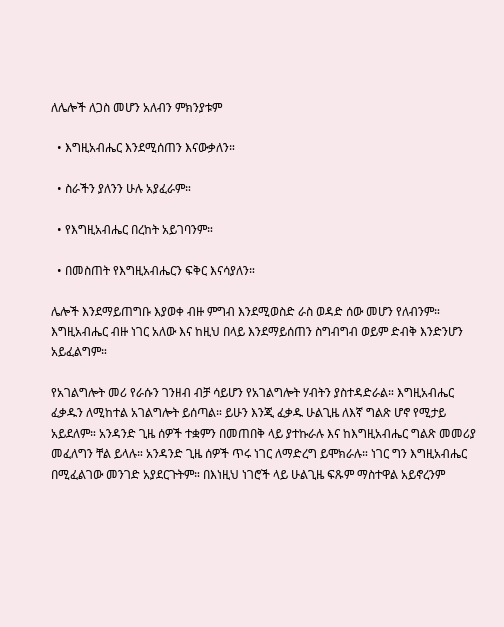ለሌሎች ለጋስ መሆን አለብን ምክንያቱም

  • እግዚአብሔር እንደሚሰጠን እናውቃለን።

  • ስራችን ያለንን ሁሉ አያፈራም።

  • የእግዚአብሔር በረከት አይገባንም።

  • በመስጠት የእግዚአብሔርን ፍቅር እናሳያለን።

ሌሎች እንደማይጠግቡ እያወቀ ብዙ ምግብ እንደሚወስድ ራስ ወዳድ ሰው መሆን የለብንም። እግዚአብሔር ብዙ ነገር አለው እና ከዚህ በላይ እንደማይሰጠን ስግብግብ ወይም ድብቅ እንድንሆን አይፈልግም።

የአገልግሎት መሪ የራሱን ገንዘብ ብቻ ሳይሆን የአገልግሎት ሃብትን ያስተዳድራል። እግዚአብሔር ፈቃዱን ለሚከተል አገልግሎት ይሰጣል። ይሁን እንጂ ፈቃዱ ሁልጊዜ ለእኛ ግልጽ ሆኖ የሚታይ አይደለም። አንዳንድ ጊዜ ሰዎች ተቋምን በመጠበቅ ላይ ያተኩራሉ እና ከእግዚአብሔር ግልጽ መመሪያ መፈለግን ቸል ይላሉ። አንዳንድ ጊዜ ሰዎች ጥሩ ነገር ለማድረግ ይሞክራሉ። ነገር ግን እግዚአብሔር በሚፈልገው መንገድ አያደርጉትም። በእነዚህ ነገሮች ላይ ሁልጊዜ ፍጹም ማስተዋል አይኖረንም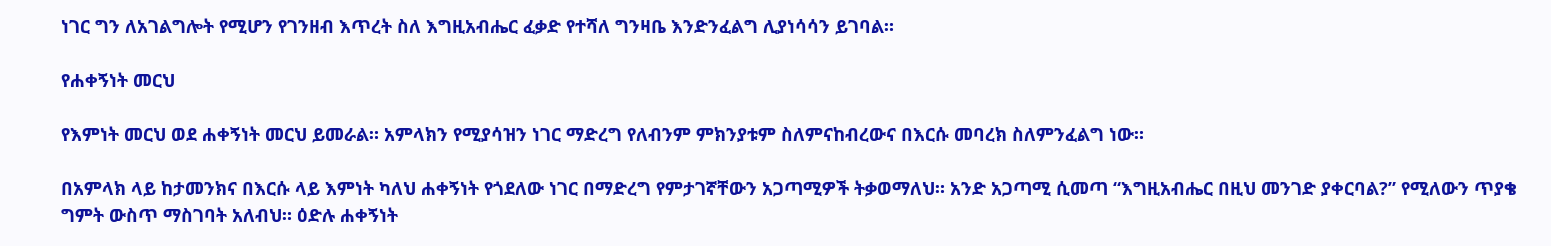ነገር ግን ለአገልግሎት የሚሆን የገንዘብ እጥረት ስለ እግዚአብሔር ፈቃድ የተሻለ ግንዛቤ እንድንፈልግ ሊያነሳሳን ይገባል።

የሐቀኝነት መርህ

የእምነት መርህ ወደ ሐቀኝነት መርህ ይመራል። አምላክን የሚያሳዝን ነገር ማድረግ የለብንም ምክንያቱም ስለምናከብረውና በእርሱ መባረክ ስለምንፈልግ ነው።

በአምላክ ላይ ከታመንክና በእርሱ ላይ እምነት ካለህ ሐቀኝነት የጎደለው ነገር በማድረግ የምታገኛቸውን አጋጣሚዎች ትቃወማለህ። አንድ አጋጣሚ ሲመጣ “እግዚአብሔር በዚህ መንገድ ያቀርባል?” የሚለውን ጥያቄ ግምት ውስጥ ማስገባት አለብህ። ዕድሉ ሐቀኝነት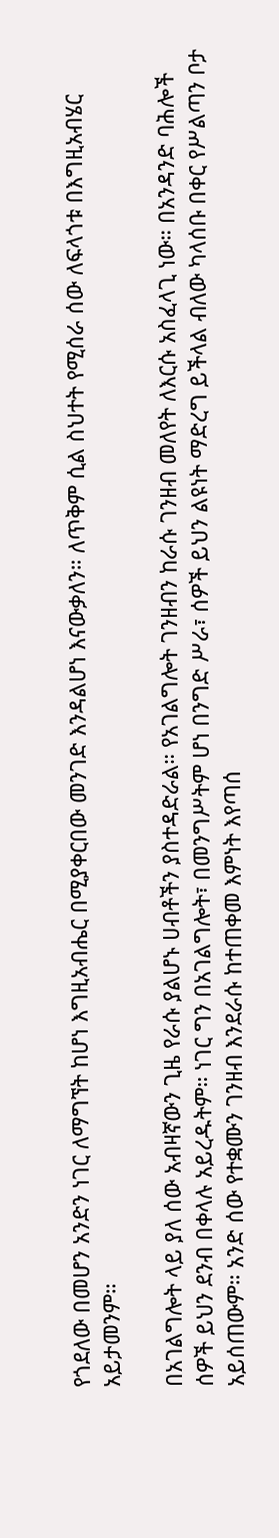የጎደለው በመሆን አንድን ነገር ለማግኘት ከሆነ እግዚአብሔር በሚያቀርበው መንገድ እንዳልሆነ እናውቃለን። ለጥቅም ሲል ስህተት የሚሰራ ሰው ለፍላጎቱ በእግዚአብሄር አይታመንም።

በአገልግሎት ላይ ያለ ሰው አብዛኛውን ጊዜ የራሱ ያልሆኑ ሀብቶችን ያስተዳድራል። የአገልግሎት ገንዘብን ከራሱ ገንዘብ መለየት ለእርሱ አስፈላጊ ነው። በአንዳንድ ባሕሎች ሰዎች ይህን ደንብ በቀላሉ አይረዱትም። ነገር ግን በአገልግሎት፣ በመንግሥትም ሆነ በንግድ ሥራ፣ ሰዎች ይህን ልዩነት ማድረግ ይችላል ብለው ካላሰቡ በቀር የሥልጣን ቦታ አይሰጠውም። አንድ ሰው የተቋሙን ገንዘብ እንደራሱ ከተጠቀመ እምነት እየጣሰ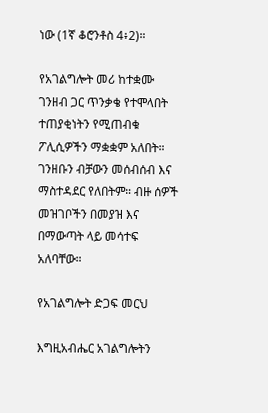ነው (1ኛ ቆሮንቶስ 4፥2)።

የአገልግሎት መሪ ከተቋሙ ገንዘብ ጋር ጥንቃቄ የተሞላበት ተጠያቂነትን የሚጠብቁ ፖሊሲዎችን ማቋቋም አለበት። ገንዘቡን ብቻውን መሰብሰብ እና ማስተዳደር የለበትም። ብዙ ሰዎች መዝገቦችን በመያዝ እና በማውጣት ላይ መሳተፍ አለባቸው።

የአገልግሎት ድጋፍ መርህ

እግዚአብሔር አገልግሎትን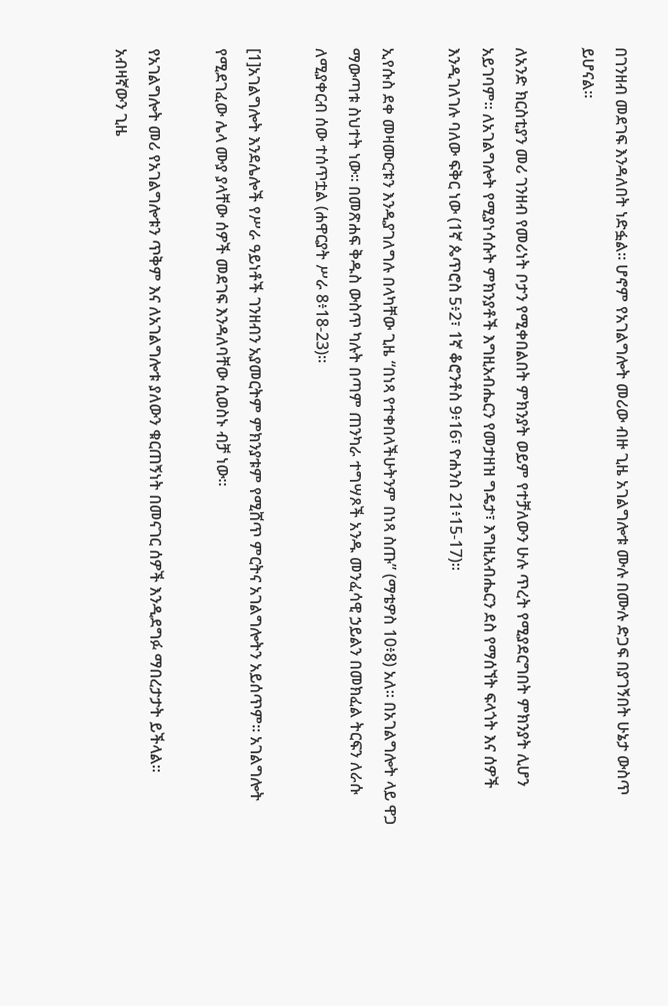በገንዘብ መደገፍ እንዳለበት ነድፏል። ሆኖም የአገልግሎት መሪው ብዙ ጊዜ አገልግሎቱ ሙሉ በሙሉ ድጋፍ በያገኝበት ሁኔታ ውስጥ ይሆናል።

ለአንድ ክርስቲያን መሪ ገንዘብ የመሪነት ቦታን የሚቀበልበት ምክንያት ወይም የተቻለውን ሁሉ ጥረት የሚያደርግበት ምክንያት ሊሆን አይገባም። ለአገልግሎት የሚያነሳሱት ምክንያቶች እግዚአብሔርን የመታዘዝ ግዴታ፣ እግዚአብሔርን ደስ የማሰኘት ፍላጎት እና ሰዎች እንዲገለገሉ ባለው ፍቅር ነው (1ኛ ጴጥሮስ 5፥2፣ 1ኛ ቆሮንቶስ 9፥16፣ ዮሐንስ 21፥15-17)።

ኢየሱስ ደቀ መዛሙርቱን እንዲያገለግሉ በላካቸው ጊዜ “በነጻ የተቀበላችሁትንም በነጻ ስጡ” (ማቴዎስ 10፥8) አለ። በአገልግሎት ላይ ዋጋ ማውጣቱ ስህተት ነው። በመጽሐፍ ቅዱስ ውስጥ ካሉት በጣም ጠንካራ ተግሣጾች አንዱ መንፈሳዊ ኃይልን በመክፈል ትርፍን ለራሱ ለሚያቀርብ ሰው ተሰጥቷል (ሐዋርያት ሥራ 8፥18-23)።

[1]አገልግሎት እንደሌሎች የሥራ ዓይነቶች ገንዘብን አያመርትም ምክንያቱም የሚሸጥ ምርትና አገልግሎትን አይሰጥም። አገልግሎት የሚደገፈው ሌላ ሙያ ያላቸው ሰዎች መደገፍ እንዳለባቸው ሲወስኑ ብቻ ነው።

የአገልግሎት መሪ የአገልግሎቱን ጥቅም እና ለአገልግሎቱ ያለውን ቁርጠኝነት በመናገር ሰዎች እንዲደግፉ ማበረታታት ይችላል። አብዛኛውን ጊዜ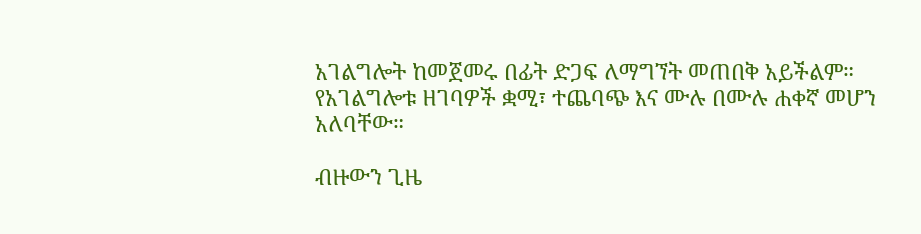አገልግሎት ከመጀመሩ በፊት ድጋፍ ለማግኘት መጠበቅ አይችልም። የአገልግሎቱ ዘገባዎች ቋሚ፣ ተጨባጭ እና ሙሉ በሙሉ ሐቀኛ መሆን አለባቸው።

ብዙውን ጊዜ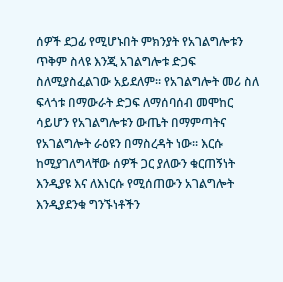ሰዎች ደጋፊ የሚሆኑበት ምክንያት የአገልግሎቱን ጥቅም ስላዩ እንጂ አገልግሎቱ ድጋፍ ስለሚያስፈልገው አይደለም። የአገልግሎት መሪ ስለ ፍላጎቱ በማውራት ድጋፍ ለማሰባሰብ መሞከር ሳይሆን የአገልግሎቱን ውጤት በማምጣትና የአገልግሎት ራዕዩን በማስረዳት ነው። እርሱ ከሚያገለግላቸው ሰዎች ጋር ያለውን ቁርጠኝነት እንዲያዩ እና ለእነርሱ የሚሰጠውን አገልግሎት እንዲያደንቁ ግንኙነቶችን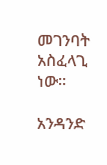መገንባት አስፈላጊ ነው።

አንዳንድ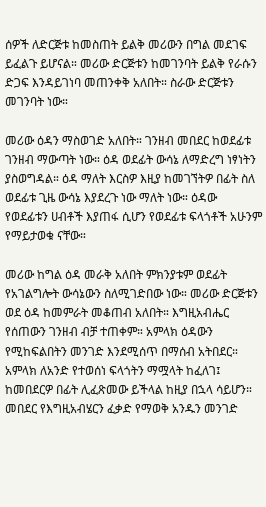ሰዎች ለድርጅቱ ከመስጠት ይልቅ መሪውን በግል መደገፍ ይፈልጉ ይሆናል። መሪው ድርጅቱን ከመገንባት ይልቅ የራሱን ድጋፍ እንዳይገነባ መጠንቀቅ አለበት። ስራው ድርጅቱን መገንባት ነው።

መሪው ዕዳን ማስወገድ አለበት። ገንዘብ መበደር ከወደፊቱ ገንዘብ ማውጣት ነው። ዕዳ ወደፊት ውሳኔ ለማድረግ ነፃነትን ያስወግዳል። ዕዳ ማለት እርስዎ እዚያ ከመገኘትዎ በፊት ስለ ወደፊቱ ጊዜ ውሳኔ እያደረጉ ነው ማለት ነው። ዕዳው የወደፊቱን ሀብቶች እያጠፋ ሲሆን የወደፊቱ ፍላጎቶች አሁንም የማይታወቁ ናቸው።

መሪው ከግል ዕዳ መራቅ አለበት ምክንያቱም ወደፊት የአገልግሎት ውሳኔውን ስለሚገድበው ነው። መሪው ድርጅቱን ወደ ዕዳ ከመምራት መቆጠብ አለበት። እግዚአብሔር የሰጠውን ገንዘብ ብቻ ተጠቀም። አምላክ ዕዳውን የሚከፍልበትን መንገድ እንደሚሰጥ በማሰብ አትበደር። አምላክ ለአንድ የተወሰነ ፍላጎትን ማሟላት ከፈለገ፤ ከመበደርዎ በፊት ሊፈጽመው ይችላል ከዚያ በኋላ ሳይሆን። መበደር የእግዚአብሄርን ፈቃድ የማወቅ አንዱን መንገድ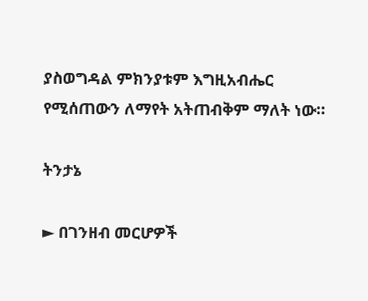ያስወግዳል ምክንያቱም እግዚአብሔር የሚሰጠውን ለማየት አትጠብቅም ማለት ነው።

ትንታኔ

► በገንዘብ መርሆዎች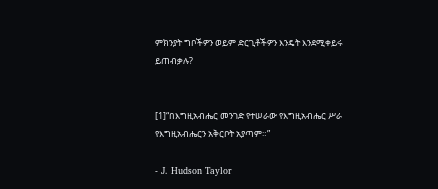ምክንያት ግቦችዎን ወይም ድርጊቶችዎን እንዴት እንደሚቀይሩ ይጠብቃሉ?


[1]“በእግዚአብሔር መንገድ የተሠራው የእግዚአብሔር ሥራ የእግዚአብሔርን አቅርቦት አያጣም።”

- J. Hudson Taylor